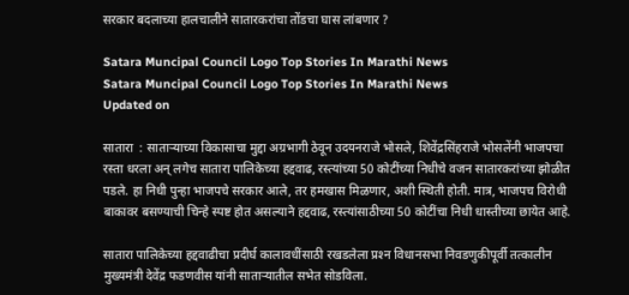सरकार बदलाच्या हालचालीने सातारकरांचा तोंडचा घास लांबणार ?

Satara Muncipal Council Logo Top Stories In Marathi News
Satara Muncipal Council Logo Top Stories In Marathi News
Updated on

सातारा  : साताऱ्याच्या विकासाचा मुद्दा अग्रभागी ठेवून उदयनराजे भोसले, शिवेंद्रसिंहराजे भोसलेंनी भाजपचा रस्ता धरला अन्‌ लगेच सातारा पालिकेच्या हद्दवाढ, रस्त्यांच्या 50 कोटींच्या निधीचे वजन सातारकरांच्या झोळीत पडले. हा निधी पुन्हा भाजपचे सरकार आले, तर हमखास मिळणार, अशी स्थिती होती. मात्र, भाजपच विरोधी बाकावर बसण्याची चिन्हे स्पष्ट होत असल्याने हद्दवाढ, रस्त्यांसाठीच्या 50 कोटींचा निधी धास्तीच्या छायेत आहे.

सातारा पालिकेच्या हद्दवाढीचा प्रदीर्घ कालावधींसाठी रखडलेला प्रश्‍न विधानसभा निवडणुकीपूर्वी तत्कालीन मुख्यमंत्री देवेंद्र फडणवीस यांनी साताऱ्यातील सभेत सोडविला.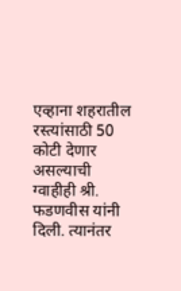एव्हाना शहरातील रस्त्यांसाठी 50 कोटी देणार असल्याची ग्वाहीही श्री. फडणवीस यांनी दिली. त्यानंतर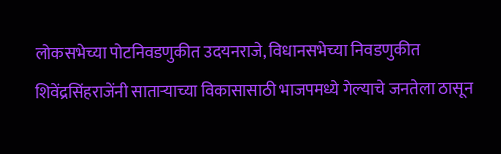लोकसभेच्या पोटनिवडणुकीत उदयनराजे, विधानसभेच्या निवडणुकीत शिवेंद्रसिंहराजेंनी साताऱ्याच्या विकासासाठी भाजपमध्ये गेल्याचे जनतेला ठासून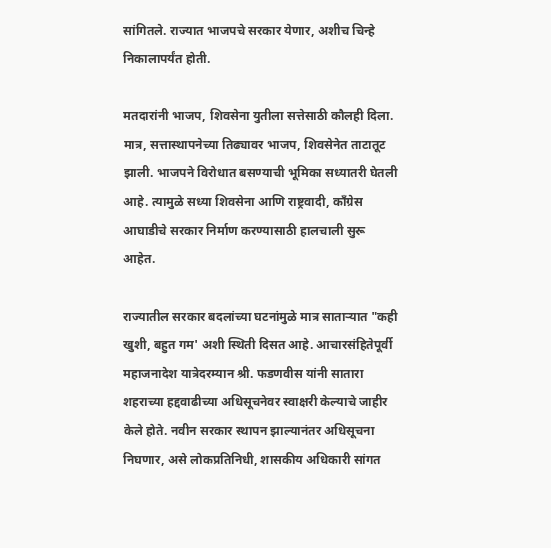सांगितले. राज्यात भाजपचे सरकार येणार, अशीच चिन्हे निकालापर्यंत होती.

मतदारांनी भाजप, शिवसेना युतीला सत्तेसाठी कौलही दिला. मात्र, सत्तास्थापनेच्या तिढ्यावर भाजप, शिवसेनेत ताटातूट झाली. भाजपने विरोधात बसण्याची भूमिका सध्यातरी घेतली आहे. त्यामुळे सध्या शिवसेना आणि राष्ट्रवादी, कॉंग्रेस आघाडीचे सरकार निर्माण करण्यासाठी हालचाली सुरू आहेत.

राज्यातील सरकार बदलांच्या घटनांमुळे मात्र साताऱ्यात "कही खुशी, बहुत गम' अशी स्थिती दिसत आहे. आचारसंहितेपूर्वी महाजनादेश यात्रेदरम्यान श्री. फडणवीस यांनी सातारा शहराच्या हद्दवाढीच्या अधिसूचनेवर स्वाक्षरी केल्याचे जाहीर केले होते. नवीन सरकार स्थापन झाल्यानंतर अधिसूचना निघणार, असे लोकप्रतिनिधी, शासकीय अधिकारी सांगत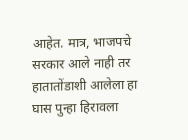आहेत. मात्र, भाजपचे सरकार आले नाही तर हातातोंडाशी आलेला हा घास पुन्हा हिरावला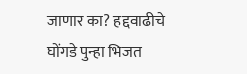जाणार का? हद्दवाढीचे घोंगडे पुन्हा भिजत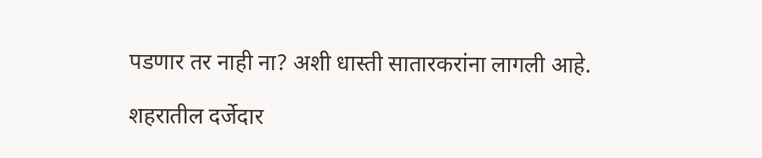पडणार तर नाही ना? अशी धास्ती सातारकरांना लागली आहे.

शहरातील दर्जेदार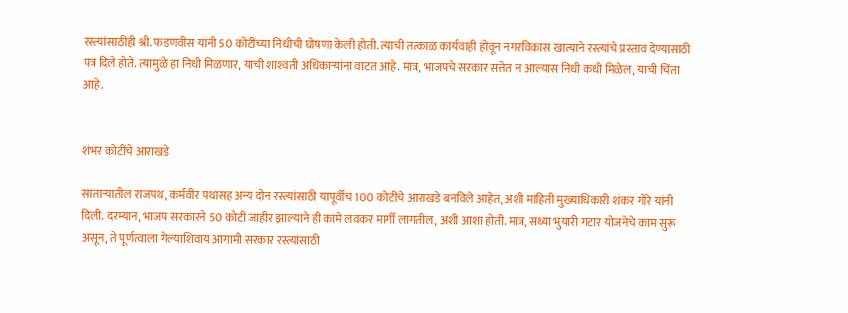रस्त्यांसाठीही श्री. फडणवीस यांनी 50 कोटींच्या निधीची घोषणा केली होती. त्याची तत्काळ कार्यवाही होवून नगरविकास खात्याने रस्त्यांचे प्रस्ताव देण्यासाठी पत्र दिले होते. त्यामुळे हा निधी मिळणार, याची शाश्‍वती अधिकाऱ्यांना वाटत आहे. मात्र, भाजपचे सरकार सत्तेत न आल्यास निधी कधी मिळेल, याची चिंता आहे.


शंभर कोटींचे आराखडे

साताऱ्यातील राजपथ, कर्मवीर पथासह अन्य दोन रस्त्यांसाठी यापूर्वीच 100 कोटींचे आराखडे बनविले आहेत, अशी माहिती मुख्याधिकारी शंकर गोरे यांनी दिली. दरम्यान, भाजप सरकारने 50 कोटी जाहीर झाल्याने ही कामे लवकर मार्गी लागतील, अशी आशा होती. मात्र, सध्या भुयारी गटार योजनेचे काम सुरू असून, ते पूर्णत्वाला गेल्याशिवाय आगामी सरकार रस्त्यांसाठी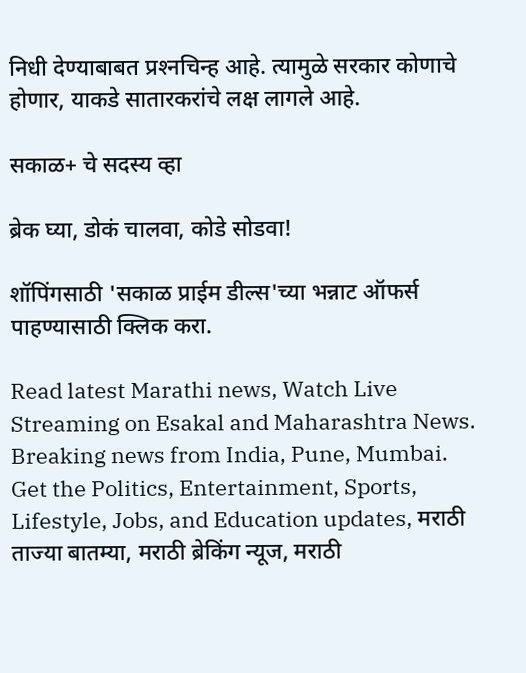निधी देण्याबाबत प्रश्‍नचिन्ह आहे. त्यामुळे सरकार कोणाचे होणार, याकडे सातारकरांचे लक्ष लागले आहे.

सकाळ+ चे सदस्य व्हा

ब्रेक घ्या, डोकं चालवा, कोडे सोडवा!

शॉपिंगसाठी 'सकाळ प्राईम डील्स'च्या भन्नाट ऑफर्स पाहण्यासाठी क्लिक करा.

Read latest Marathi news, Watch Live Streaming on Esakal and Maharashtra News. Breaking news from India, Pune, Mumbai. Get the Politics, Entertainment, Sports, Lifestyle, Jobs, and Education updates, मराठी ताज्या बातम्या, मराठी ब्रेकिंग न्यूज, मराठी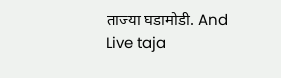ताज्या घडामोडी. And Live taja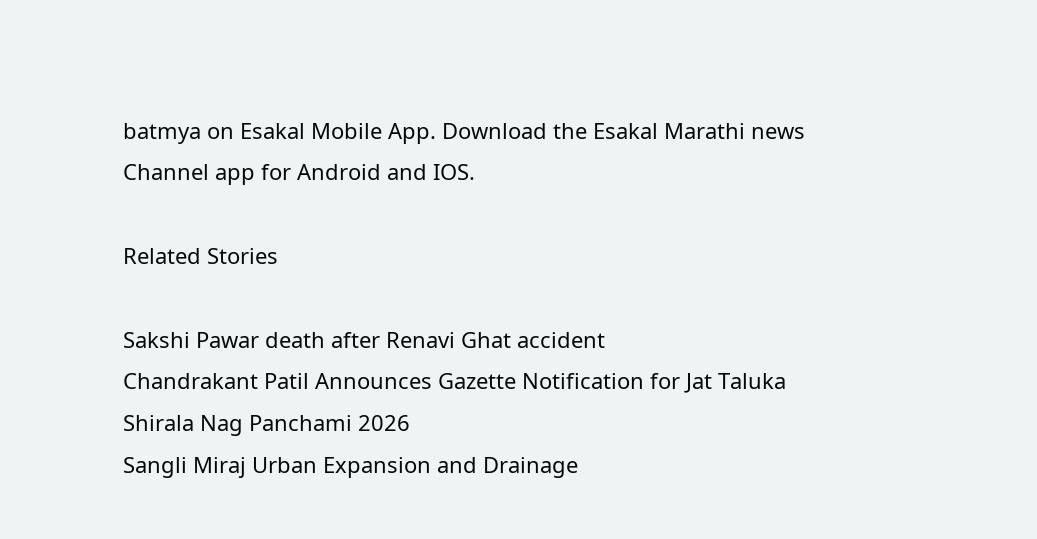batmya on Esakal Mobile App. Download the Esakal Marathi news Channel app for Android and IOS.

Related Stories

Sakshi Pawar death after Renavi Ghat accident
Chandrakant Patil Announces Gazette Notification for Jat Taluka
Shirala Nag Panchami 2026
Sangli Miraj Urban Expansion and Drainage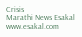Crisis
Marathi News Esakal
www.esakal.com